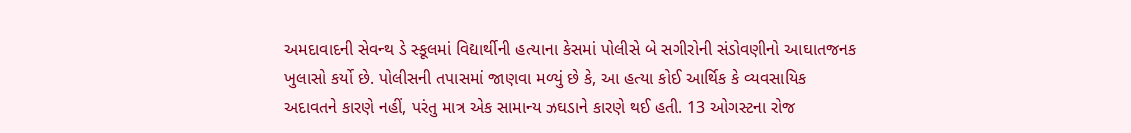અમદાવાદની સેવન્થ ડે સ્કૂલમાં વિદ્યાર્થીની હત્યાના કેસમાં પોલીસે બે સગીરોની સંડોવણીનો આઘાતજનક ખુલાસો કર્યો છે. પોલીસની તપાસમાં જાણવા મળ્યું છે કે, આ હત્યા કોઈ આર્થિક કે વ્યવસાયિક અદાવતને કારણે નહીં, પરંતુ માત્ર એક સામાન્ય ઝઘડાને કારણે થઈ હતી. 13 ઓગસ્ટના રોજ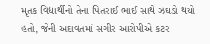મૃતક વિદ્યાર્થીનો તેના પિતરાઈ ભાઈ સાથે ઝઘડો થયો હતો, જેની અદાવતમાં સગીર આરોપીએ કટર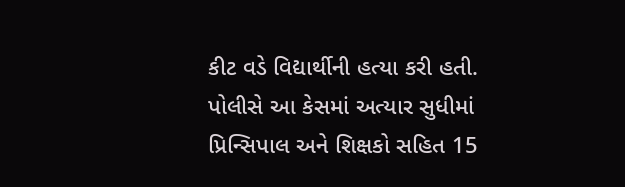કીટ વડે વિદ્યાર્થીની હત્યા કરી હતી. પોલીસે આ કેસમાં અત્યાર સુધીમાં પ્રિન્સિપાલ અને શિક્ષકો સહિત 15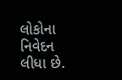લોકોના નિવેદન લીધા છે.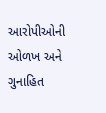આરોપીઓની ઓળખ અને ગુનાહિત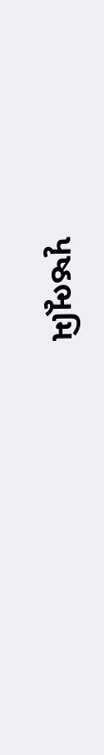પૃષ્ઠભૂમિ